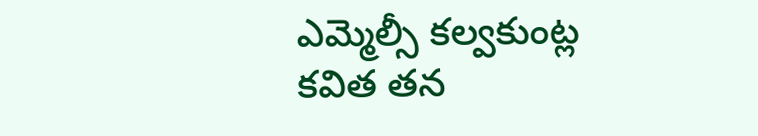ఎమ్మెల్సీ కల్వకుంట్ల కవిత తన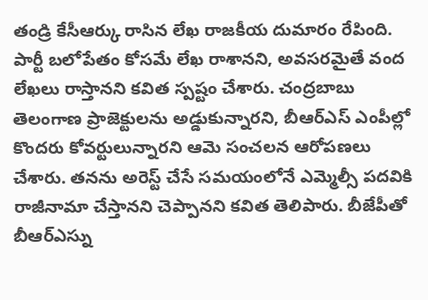తండ్రి కేసీఆర్కు రాసిన లేఖ రాజకీయ దుమారం రేపింది. పార్టీ బలోపేతం కోసమే లేఖ రాశానని, అవసరమైతే వంద లేఖలు రాస్తానని కవిత స్పష్టం చేశారు. చంద్రబాబు తెలంగాణ ప్రాజెక్టులను అడ్డుకున్నారని, బీఆర్ఎస్ ఎంపీల్లో కొందరు కోవర్టులున్నారని ఆమె సంచలన ఆరోపణలు చేశారు. తనను అరెస్ట్ చేసే సమయంలోనే ఎమ్మెల్సీ పదవికి రాజీనామా చేస్తానని చెప్పానని కవిత తెలిపారు. బీజేపీతో బీఆర్ఎస్ను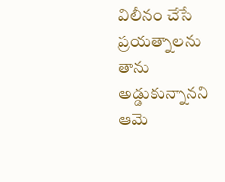విలీనం చేసే ప్రయత్నాలను తాను అడ్డుకున్నానని ఆమె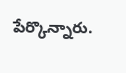పేర్కొన్నారు.